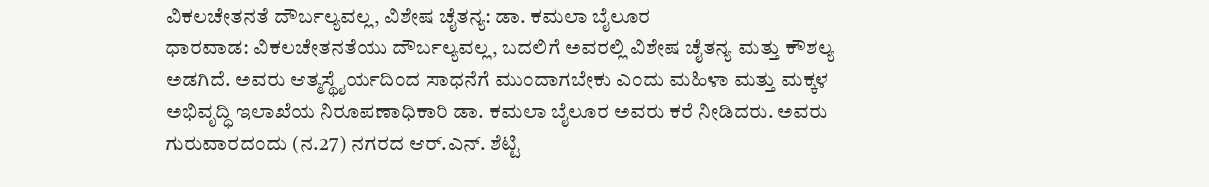ವಿಕಲಚೇತನತೆ ದೌರ್ಬಲ್ಯವಲ್ಲ, ವಿಶೇಷ ಚೈತನ್ಯ: ಡಾ. ಕಮಲಾ ಬೈಲೂರ
ಧಾರವಾಡ: ವಿಕಲಚೇತನತೆಯು ದೌರ್ಬಲ್ಯವಲ್ಲ, ಬದಲಿಗೆ ಅವರಲ್ಲಿ ವಿಶೇಷ ಚೈತನ್ಯ ಮತ್ತು ಕೌಶಲ್ಯ ಅಡಗಿದೆ. ಅವರು ಆತ್ಮಸ್ಥೈರ್ಯದಿಂದ ಸಾಧನೆಗೆ ಮುಂದಾಗಬೇಕು ಎಂದು ಮಹಿಳಾ ಮತ್ತು ಮಕ್ಕಳ ಅಭಿವೃದ್ಧಿ ಇಲಾಖೆಯ ನಿರೂಪಣಾಧಿಕಾರಿ ಡಾ. ಕಮಲಾ ಬೈಲೂರ ಅವರು ಕರೆ ನೀಡಿದರು. ಅವರು ಗುರುವಾರದಂದು (ನ.27) ನಗರದ ಆರ್.ಎನ್. ಶೆಟ್ಟಿ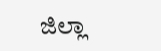ಜಿಲ್ಲಾ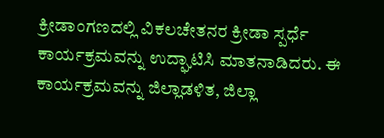ಕ್ರೀಡಾಂಗಣದಲ್ಲಿ ವಿಕಲಚೇತನರ ಕ್ರೀಡಾ ಸ್ಪರ್ಧೆ ಕಾರ್ಯಕ್ರಮವನ್ನು ಉದ್ಘಾಟಿಸಿ ಮಾತನಾಡಿದರು. ಈ ಕಾರ್ಯಕ್ರಮವನ್ನು ಜಿಲ್ಲಾಡಳಿತ, ಜಿಲ್ಲಾ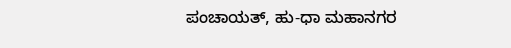ಪಂಚಾಯತ್, ಹು-ಧಾ ಮಹಾನಗರ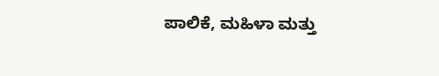ಪಾಲಿಕೆ, ಮಹಿಳಾ ಮತ್ತು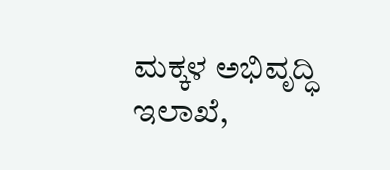ಮಕ್ಕಳ ಅಭಿವೃದ್ಧಿ ಇಲಾಖೆ,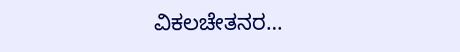ವಿಕಲಚೇತನರ…